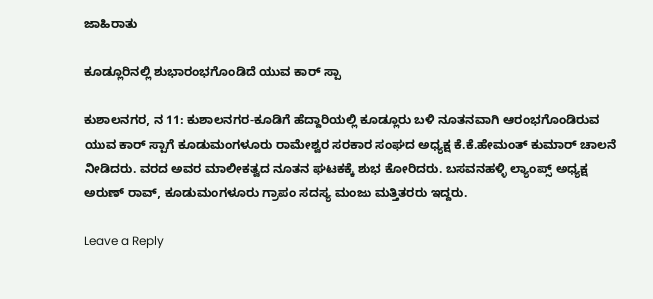ಜಾಹಿರಾತು

ಕೂಡ್ಲೂರಿನಲ್ಲಿ ಶುಭಾರಂಭಗೊಂಡಿದೆ ಯುವ ಕಾರ್ ಸ್ಪಾ

ಕುಶಾಲನಗರ, ನ 11: ಕುಶಾಲನಗರ-ಕೂಡಿಗೆ ಹೆದ್ದಾರಿಯಲ್ಲಿ ಕೂಡ್ಲೂರು ಬಳಿ ನೂತನವಾಗಿ ಆರಂಭಗೊಂಡಿರುವ ಯುವ ಕಾರ್ ಸ್ಪಾಗೆ ಕೂಡುಮಂಗಳೂರು ರಾಮೇಶ್ವರ ಸರಕಾರ ಸಂಘದ ಅಧ್ಯಕ್ಷ ಕೆ.ಕೆ.ಹೇಮಂತ್ ಕುಮಾರ್ ಚಾಲನೆ ನೀಡಿದರು. ವರದ ಅವರ ಮಾಲೀಕತ್ವದ ನೂತನ ಘಟಕಕ್ಕೆ ಶುಭ ಕೋರಿದರು. ಬಸವನಹಳ್ಳಿ ಲ್ಯಾಂಪ್ಸ್ ಅಧ್ಯಕ್ಷ ಅರುಣ್ ರಾವ್, ಕೂಡುಮಂಗಳೂರು ಗ್ರಾಪಂ ಸದಸ್ಯ ಮಂಜು ಮತ್ತಿತರರು ಇದ್ದರು.

Leave a Reply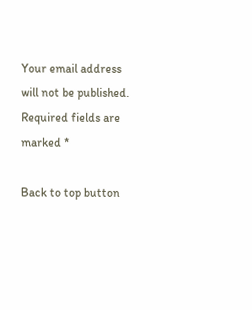Your email address will not be published. Required fields are marked *

Back to top button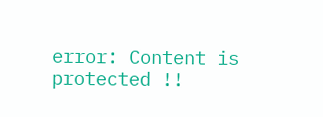error: Content is protected !!